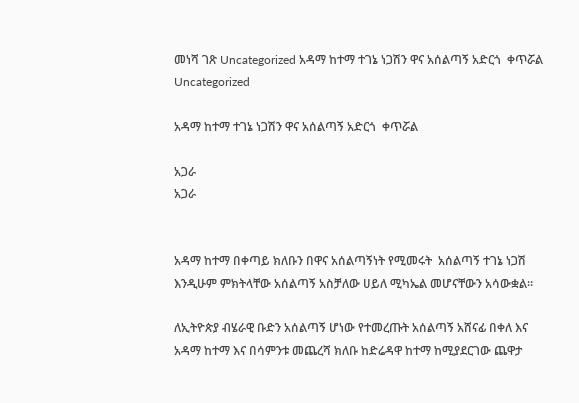መነሻ ገጽ Uncategorized አዳማ ከተማ ተገኔ ነጋሽን ዋና አሰልጣኝ አድርጎ  ቀጥሯል
Uncategorized

አዳማ ከተማ ተገኔ ነጋሽን ዋና አሰልጣኝ አድርጎ  ቀጥሯል

አጋራ
አጋራ


አዳማ ከተማ በቀጣይ ክለቡን በዋና አሰልጣኝነት የሚመሩት  አሰልጣኝ ተገኔ ነጋሽ እንዲሁም ምክትላቸው አሰልጣኝ አስቻለው ሀይለ ሚካኤል መሆናቸውን አሳውቋል።

ለኢትዮጵያ ብሄራዊ ቡድን አሰልጣኝ ሆነው የተመረጡት አሰልጣኝ አሸናፊ በቀለ እና አዳማ ከተማ እና በሳምንቱ መጨረሻ ክለቡ ከድሬዳዋ ከተማ ከሚያደርገው ጨዋታ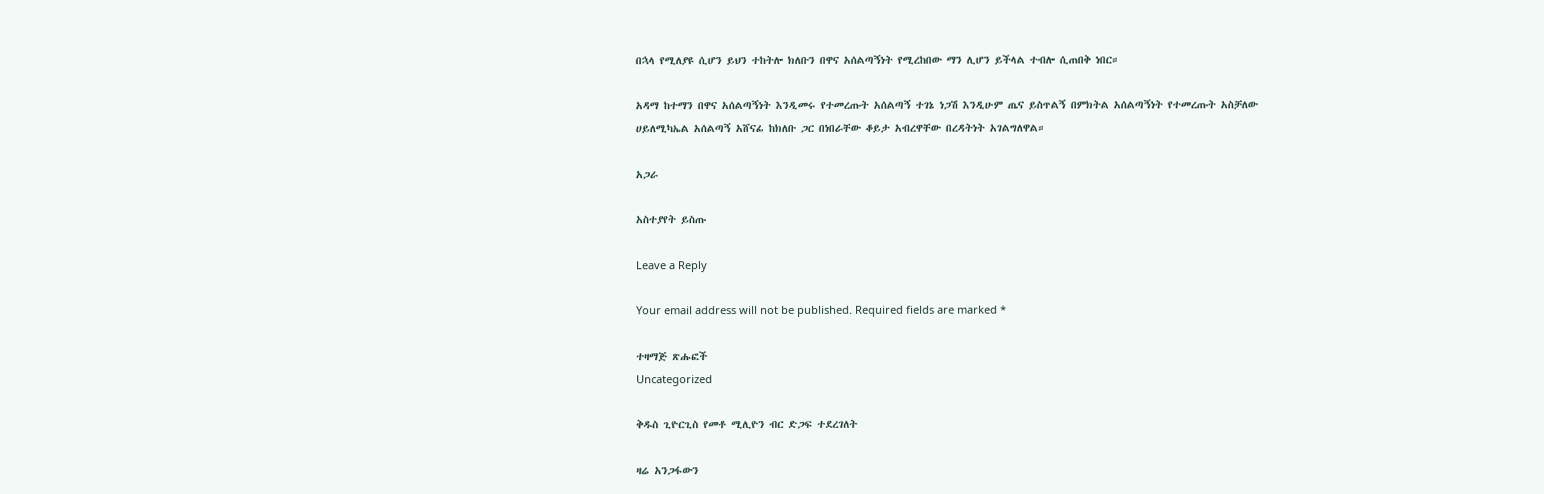በኋላ የሚለያዩ ሲሆን ይህን ተከትሎ ክለቡን በዋና አሰልጣኝነት የሚረከበው ማን ሊሆን ይችላል ተብሎ ሲጠበቅ ነበር።

አዳማ ከተማን በዋና አሰልጣኝነት እንዲመሩ የተመረጡት አሰልጣኝ ተገኔ ነጋሽ እንዲሁም ጤና ይስጥልኝ በምክትል አሰልጣኝነት የተመረጡት አስቻለው ሀይለሚካኤል አሰልጣኝ አሸናፊ ከክለቡ ጋር በነበራቸው ቆይታ አብረዋቸው በረዳትነት አገልግለዋል።

አጋራ

አስተያየት ይስጡ

Leave a Reply

Your email address will not be published. Required fields are marked *

ተዛማጅ ጽሑፎች
Uncategorized

ቅዱስ ጊዮርጊስ የመቶ ሚሊዮን ብር ድጋፍ ተደረገለት

ዛሬ አንጋፋውን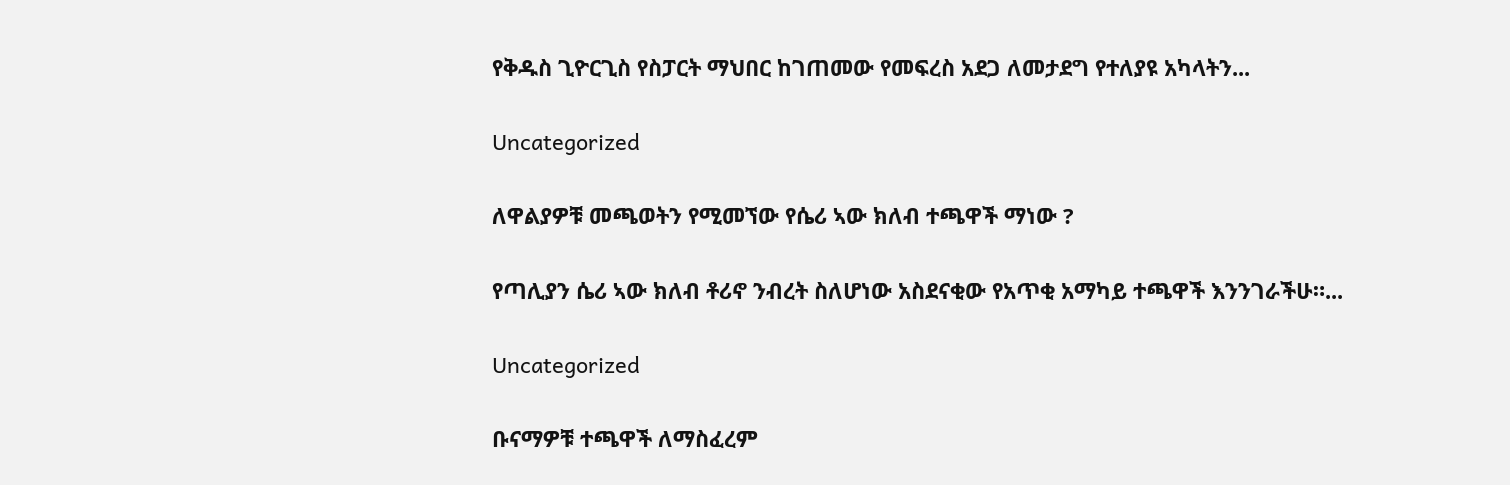የቅዱስ ጊዮርጊስ የስፓርት ማህበር ከገጠመው የመፍረስ አደጋ ለመታደግ የተለያዩ አካላትን...

Uncategorized

ለዋልያዎቹ መጫወትን የሚመኘው የሴሪ ኣው ክለብ ተጫዋች ማነው ?

የጣሊያን ሴሪ ኣው ክለብ ቶሪኖ ንብረት ስለሆነው አስደናቂው የአጥቂ አማካይ ተጫዋች እንንገራችሁ።...

Uncategorized

ቡናማዎቹ ተጫዋች ለማስፈረም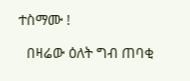ተስማሙ !

  በዛሬው ዕለት ግብ ጠባቂ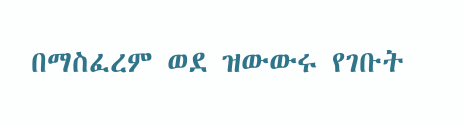በማስፈረም ወደ ዝውውሩ የገቡት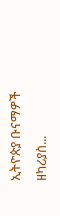ኢትዮጵያ ቡናማዎች ዘካሪያስ...